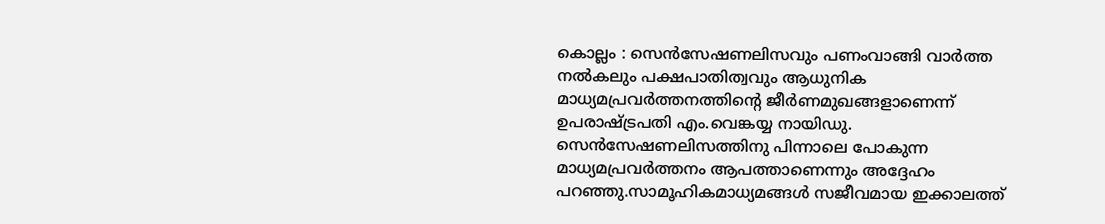കൊല്ലം : സെൻസേഷണലിസവും പണംവാങ്ങി വാർത്ത നൽകലും പക്ഷപാതിത്വവും ആധുനിക മാധ്യമപ്രവർത്തനത്തിന്റെ ജീർണമുഖങ്ങളാണെന്ന് ഉപരാഷ്ട്രപതി എം.വെങ്കയ്യ നായിഡു. സെൻസേഷണലിസത്തിനു പിന്നാലെ പോകുന്ന മാധ്യമപ്രവർത്തനം ആപത്താണെന്നും അദ്ദേഹം പറഞ്ഞു.സാമൂഹികമാധ്യമങ്ങൾ സജീവമായ ഇക്കാലത്ത്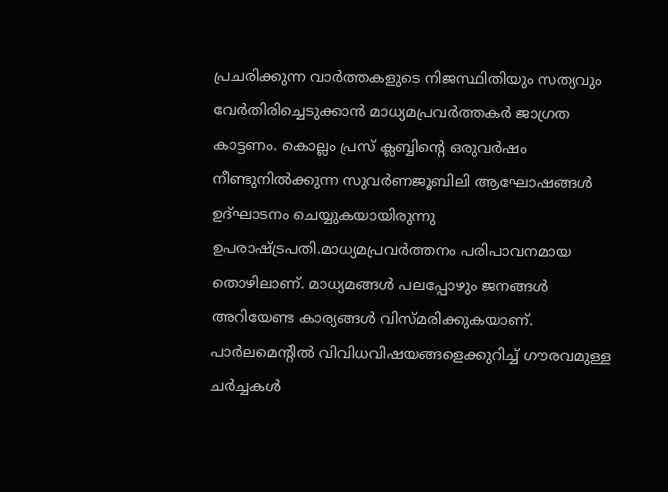പ്രചരിക്കുന്ന വാർത്തകളുടെ നിജസ്ഥിതിയും സത്യവും വേർതിരിച്ചെടുക്കാൻ മാധ്യമപ്രവർത്തകർ ജാഗ്രത കാട്ടണം. കൊല്ലം പ്രസ് ക്ലബ്ബിന്റെ ഒരുവർഷം നീണ്ടുനിൽക്കുന്ന സുവർണജൂബിലി ആഘോഷങ്ങൾ ഉദ്ഘാടനം ചെയ്യുകയായിരുന്നു ഉപരാഷ്ട്രപതി.മാധ്യമപ്രവർത്തനം പരിപാവനമായ തൊഴിലാണ്. മാധ്യമങ്ങൾ പലപ്പോഴും ജനങ്ങൾ അറിയേണ്ട കാര്യങ്ങൾ വിസ്മരിക്കുകയാണ്. പാർലമെന്റിൽ വിവിധവിഷയങ്ങളെക്കുറിച്ച് ഗൗരവമുള്ള ചർച്ചകൾ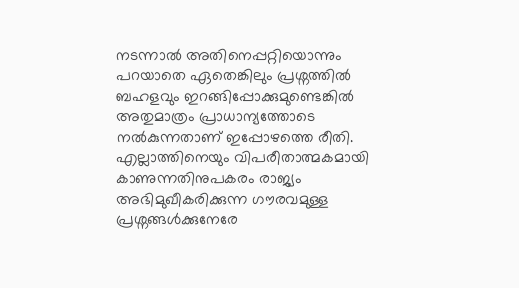നടന്നാൽ അതിനെപ്പറ്റിയൊന്നും പറയാതെ ഏതെങ്കിലും പ്രശ്നത്തിൽ ബഹളവും ഇറങ്ങിപ്പോക്കുമുണ്ടെങ്കിൽ അതുമാത്രം പ്രാധാന്യത്തോടെ നൽകുന്നതാണ് ഇപ്പോഴത്തെ രീതി. എല്ലാത്തിനെയും വിപരീതാത്മകമായി കാണുന്നതിനുപകരം രാജ്യം അഭിമുഖീകരിക്കുന്ന ഗൗരവമുള്ള പ്രശ്നങ്ങൾക്കുനേരേ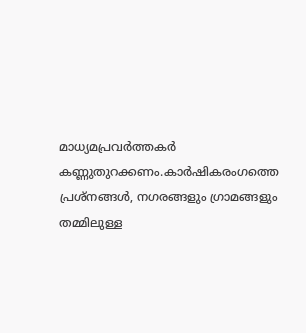മാധ്യമപ്രവർത്തകർ കണ്ണുതുറക്കണം.കാർഷികരംഗത്തെ പ്രശ്നങ്ങൾ, നഗരങ്ങളും ഗ്രാമങ്ങളും തമ്മിലുള്ള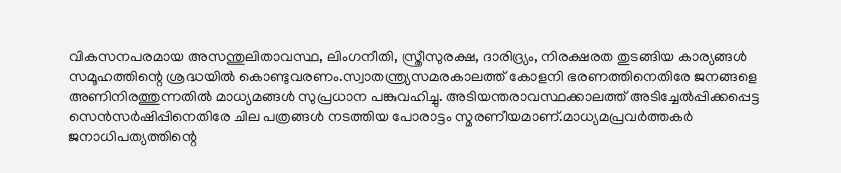വികസനപരമായ അസന്തുലിതാവസ്ഥ, ലിംഗനീതി, സ്ത്രീസുരക്ഷ, ദാരിദ്ര്യം, നിരക്ഷരത തുടങ്ങിയ കാര്യങ്ങൾ സമൂഹത്തിന്റെ ശ്രദ്ധയിൽ കൊണ്ടുവരണം.സ്വാതന്ത്ര്യസമരകാലത്ത് കോളനി ഭരണത്തിനെതിരേ ജനങ്ങളെ അണിനിരത്തുന്നതിൽ മാധ്യമങ്ങൾ സുപ്രധാന പങ്കുവഹിച്ചു. അടിയന്തരാവസ്ഥക്കാലത്ത് അടിച്ചേൽപ്പിക്കപ്പെട്ട സെൻസർഷിപ്പിനെതിരേ ചില പത്രങ്ങൾ നടത്തിയ പോരാട്ടം സ്മരണീയമാണ്.മാധ്യമപ്രവർത്തകർ ജനാധിപത്യത്തിന്റെ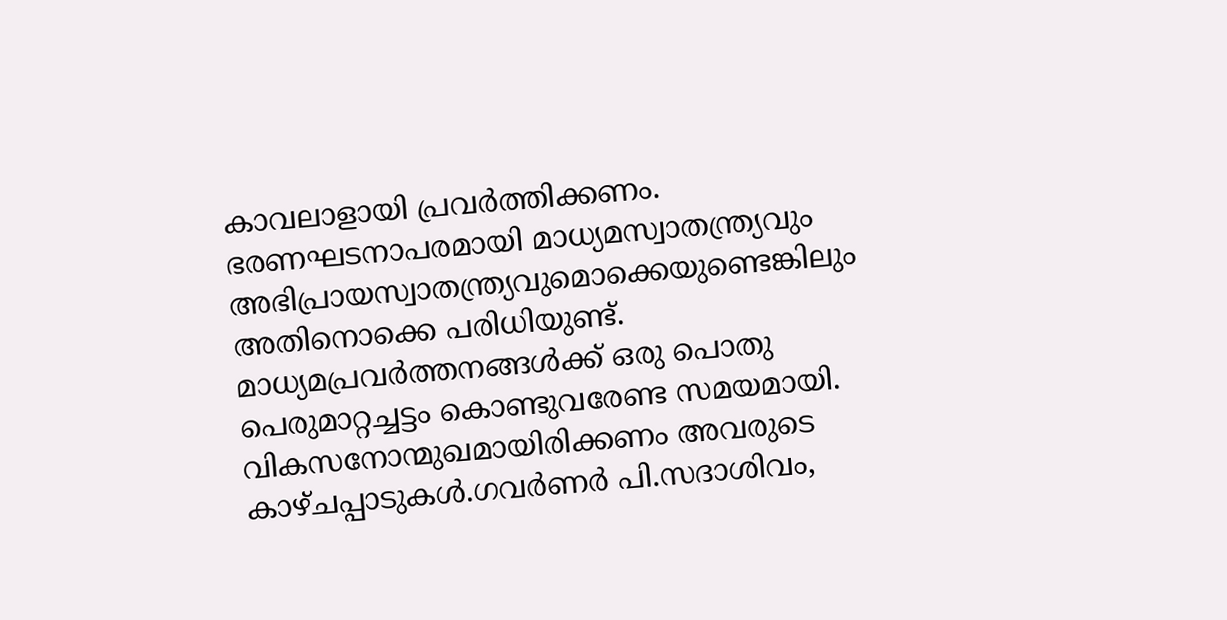കാവലാളായി പ്രവർത്തിക്കണം. ഭരണഘടനാപരമായി മാധ്യമസ്വാതന്ത്ര്യവും അഭിപ്രായസ്വാതന്ത്ര്യവുമൊക്കെയുണ്ടെങ്കിലും അതിനൊക്കെ പരിധിയുണ്ട്. മാധ്യമപ്രവർത്തനങ്ങൾക്ക് ഒരു പൊതു പെരുമാറ്റച്ചട്ടം കൊണ്ടുവരേണ്ട സമയമായി. വികസനോന്മുഖമായിരിക്കണം അവരുടെ കാഴ്ചപ്പാടുകൾ.ഗവർണർ പി.സദാശിവം,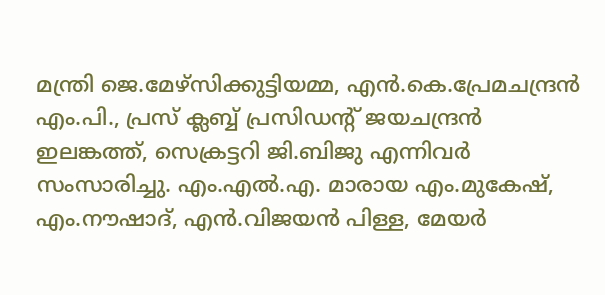മന്ത്രി ജെ.മേഴ്സിക്കുട്ടിയമ്മ, എൻ.കെ.പ്രേമചന്ദ്രൻ എം.പി., പ്രസ് ക്ലബ്ബ് പ്രസിഡന്റ് ജയചന്ദ്രൻ ഇലങ്കത്ത്, സെക്രട്ടറി ജി.ബിജു എന്നിവർ സംസാരിച്ചു. എം.എൽ.എ. മാരായ എം.മുകേഷ്, എം.നൗഷാദ്, എൻ.വിജയൻ പിള്ള, മേയർ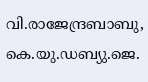വി.രാജേന്ദ്രബാബു, കെ.യു.ഡബ്യു.ജെ.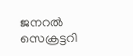ജനറൽ സെക്രട്ടറി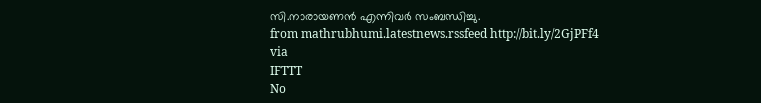സി.നാരായണൻ എന്നിവർ സംബന്ധിച്ചു.
from mathrubhumi.latestnews.rssfeed http://bit.ly/2GjPFf4
via
IFTTT
No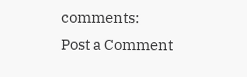comments:
Post a Comment